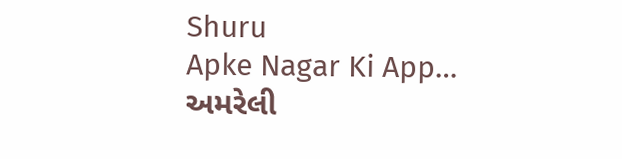Shuru
Apke Nagar Ki App…
અમરેલી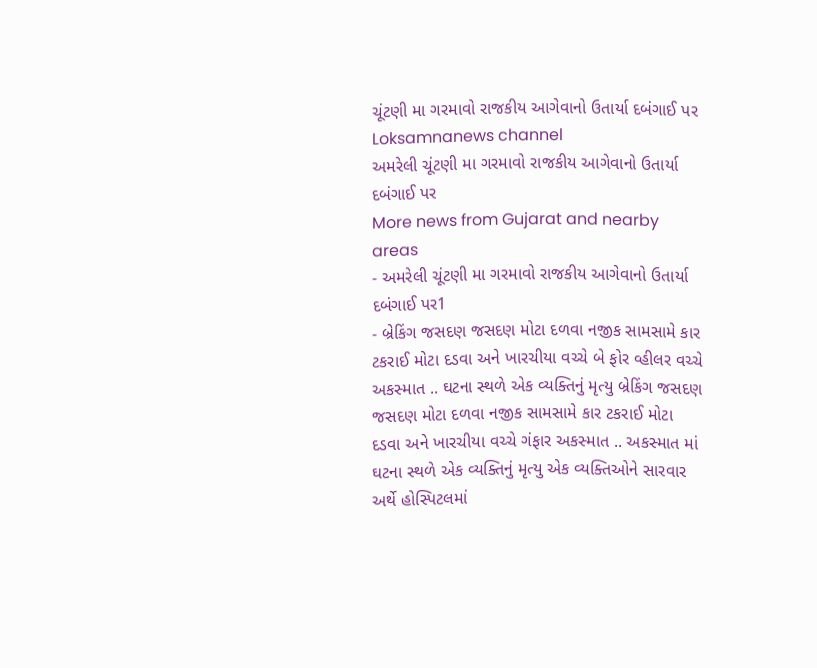ચૂંટણી મા ગરમાવો રાજકીય આગેવાનો ઉતાર્યા દબંગાઈ પર
Loksamnanews channel
અમરેલી ચૂંટણી મા ગરમાવો રાજકીય આગેવાનો ઉતાર્યા દબંગાઈ પર
More news from Gujarat and nearby areas
- અમરેલી ચૂંટણી મા ગરમાવો રાજકીય આગેવાનો ઉતાર્યા દબંગાઈ પર1
- બ્રેકિંગ જસદણ જસદણ મોટા દળવા નજીક સામસામે કાર ટકરાઈ મોટા દડવા અને ખારચીયા વચ્ચે બે ફોર વ્હીલર વચ્ચે અકસ્માત .. ઘટના સ્થળે એક વ્યક્તિનું મૃત્યુ બ્રેકિંગ જસદણ જસદણ મોટા દળવા નજીક સામસામે કાર ટકરાઈ મોટા દડવા અને ખારચીયા વચ્ચે ગંફાર અકસ્માત .. અકસ્માત માં ઘટના સ્થળે એક વ્યક્તિનું મૃત્યુ એક વ્યક્તિઓને સારવાર અર્થે હોસ્પિટલમાં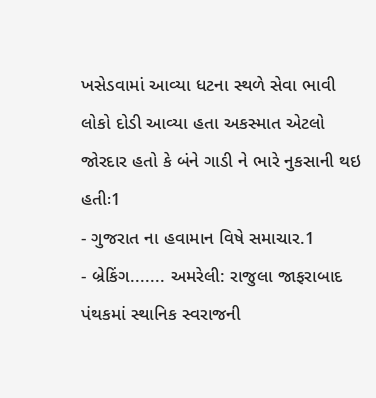ખસેડવામાં આવ્યા ધટના સ્થળે સેવા ભાવી લોકો દોડી આવ્યા હતા અકસ્માત એટલો જોરદાર હતો કે બંને ગાડી ને ભારે નુકસાની થઇ હતીઃ1
- ગુજરાત ના હવામાન વિષે સમાચાર.1
- બ્રેકિંગ....... અમરેલી: રાજુલા જાફરાબાદ પંથકમાં સ્થાનિક સ્વરાજની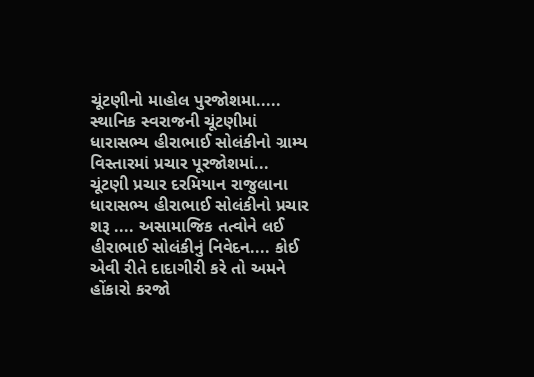ચૂંટણીનો માહોલ પુરજોશમા..... સ્થાનિક સ્વરાજની ચૂંટણીમાં ધારાસભ્ય હીરાભાઈ સોલંકીનો ગ્રામ્ય વિસ્તારમાં પ્રચાર પૂરજોશમાં... ચૂંટણી પ્રચાર દરમિયાન રાજુલાના ધારાસભ્ય હીરાભાઈ સોલંકીનો પ્રચાર શરૂ .... અસામાજિક તત્વોને લઈ હીરાભાઈ સોલંકીનું નિવેદન.... કોઈ એવી રીતે દાદાગીરી કરે તો અમને હોંકારો કરજો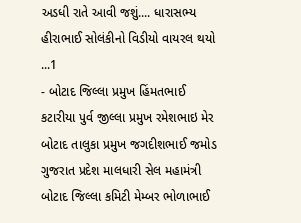અડધી રાતે આવી જશું.... ધારાસભ્ય હીરાભાઈ સોલંકીનો વિડીયો વાયરલ થયો ...1
- બોટાદ જિલ્લા પ્રમુખ હિંમતભાઈ કટારીયા પુર્વ જીલ્લા પ્રમુખ રમેશભાઇ મેર બોટાદ તાલુકા પ્રમુખ જગદીશભાઈ જમોડ ગુજરાત પ્રદેશ માલધારી સેલ મહામંત્રી બોટાદ જિલ્લા કમિટી મેમ્બર ભોળાભાઈ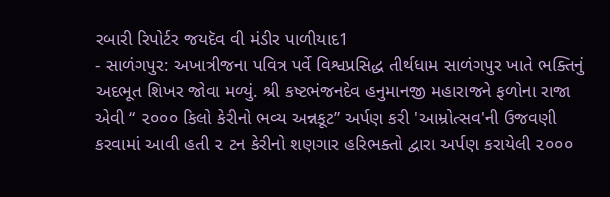રબારી રિપોર્ટર જયદૅવ વી મંડીર પાળીયાદ1
- સાળંગપુર: અખાત્રીજના પવિત્ર પર્વે વિશ્વપ્રસિદ્ધ તીર્થધામ સાળંગપુર ખાતે ભક્તિનું અદભૂત શિખર જોવા મળ્યું. શ્રી કષ્ટભંજનદેવ હનુમાનજી મહારાજને ફળોના રાજા એવી “ ૨૦૦૦ કિલો કેરીનો ભવ્ય અન્નકૂટ” અર્પણ કરી 'આમ્રોત્સવ'ની ઉજવણી કરવામાં આવી હતી ૨ ટન કેરીનો શણગાર હરિભક્તો દ્વારા અર્પણ કરાયેલી ૨૦૦૦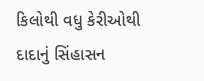કિલોથી વધુ કેરીઓથી દાદાનું સિંહાસન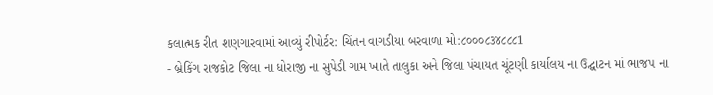કલાત્મક રીત શણગારવામાં આવ્યું રીપોર્ટર: ચિંતન વાગડીયા બરવાળા મો:૮૦૦૦૮૩૪૮૮૮1
- બ્રેકિંગ રાજકોટ જિલા ના ધોરાજી ના સુપેડી ગામ ખાતે તાલુકા અને જિલા પંચાયત ચૂંટણી કાર્યાલય ના ઉદ્ઘાટન માં ભાજપ ના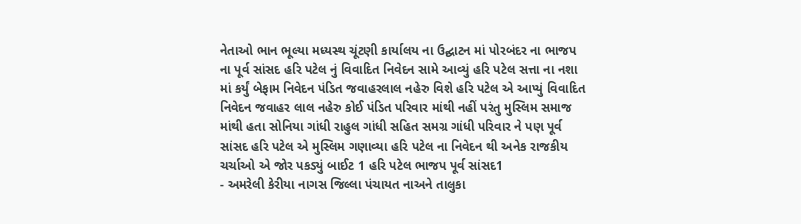નેતાઓ ભાન ભૂલ્યા મધ્યસ્થ ચૂંટણી કાર્યાલય ના ઉદ્ઘાટન માં પોરબંદર ના ભાજપ ના પૂર્વ સાંસદ હરિ પટેલ નું વિવાદિત નિવેદન સામે આવ્યું હરિ પટેલ સત્તા ના નશા માં કર્યું બેફામ નિવેદન પંડિત જવાહરલાલ નહેરુ વિશે હરિ પટેલ એ આપ્યું વિવાદિત નિવેદન જવાહર લાલ નહેરુ કોઈ પંડિત પરિવાર માંથી નહીં પરંતુ મુસ્લિમ સમાજ માંથી હતા સોનિયા ગાંધી રાહુલ ગાંધી સહિત સમગ્ર ગાંધી પરિવાર ને પણ પૂર્વ સાંસદ હરિ પટેલ એ મુસ્લિમ ગણાવ્યા હરિ પટેલ ના નિવેદન થી અનેક રાજકીય ચર્ચાઓ એ જોર પકડ્યું બાઈટ 1 હરિ પટેલ ભાજપ પૂર્વ સાંસદ1
- અમરેલી કેરીયા નાગસ જિલ્લા પંચાયત નાઅને તાલુકા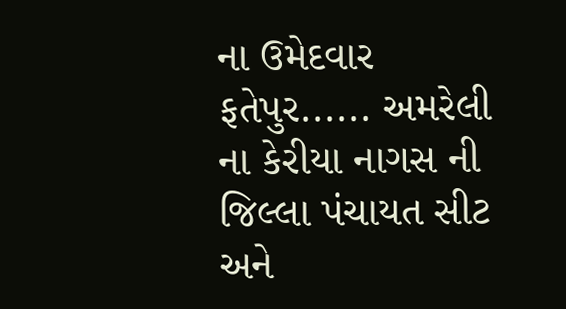ના ઉમેદવાર ફતેપુર...... અમરેલી ના કેરીયા નાગસ ની જિલ્લા પંચાયત સીટ અને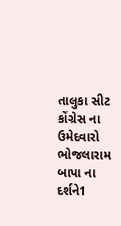તાલુકા સીટ કોંગ્રેસ ના ઉમેદવારો ભોજલારામ બાપા ના દર્શને1